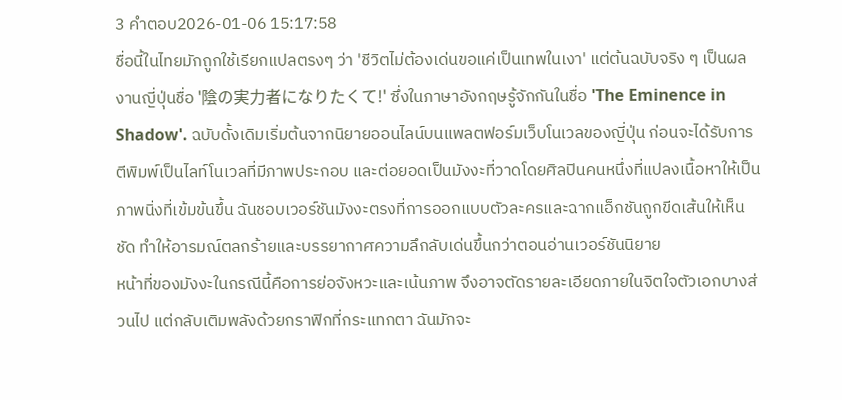3 คำตอบ2026-01-06 15:17:58
ชื่อนี้ในไทยมักถูกใช้เรียกแปลตรงๆ ว่า 'ชีวิตไม่ต้องเด่นขอแค่เป็นเทพในเงา' แต่ต้นฉบับจริง ๆ เป็นผลงานญี่ปุ่นชื่อ '陰の実力者になりたくて!' ซึ่งในภาษาอังกฤษรู้จักกันในชื่อ 'The Eminence in Shadow'. ฉบับดั้งเดิมเริ่มต้นจากนิยายออนไลน์บนแพลตฟอร์มเว็บโนเวลของญี่ปุ่น ก่อนจะได้รับการตีพิมพ์เป็นไลท์โนเวลที่มีภาพประกอบ และต่อยอดเป็นมังงะที่วาดโดยศิลปินคนหนึ่งที่แปลงเนื้อหาให้เป็นภาพนิ่งที่เข้มข้นขึ้น ฉันชอบเวอร์ชันมังงะตรงที่การออกแบบตัวละครและฉากแอ็กชันถูกขีดเส้นให้เห็นชัด ทำให้อารมณ์ตลกร้ายและบรรยากาศความลึกลับเด่นขึ้นกว่าตอนอ่านเวอร์ชันนิยาย
หน้าที่ของมังงะในกรณีนี้คือการย่อจังหวะและเน้นภาพ จึงอาจตัดรายละเอียดภายในจิตใจตัวเอกบางส่วนไป แต่กลับเติมพลังด้วยกราฟิกที่กระแทกตา ฉันมักจะ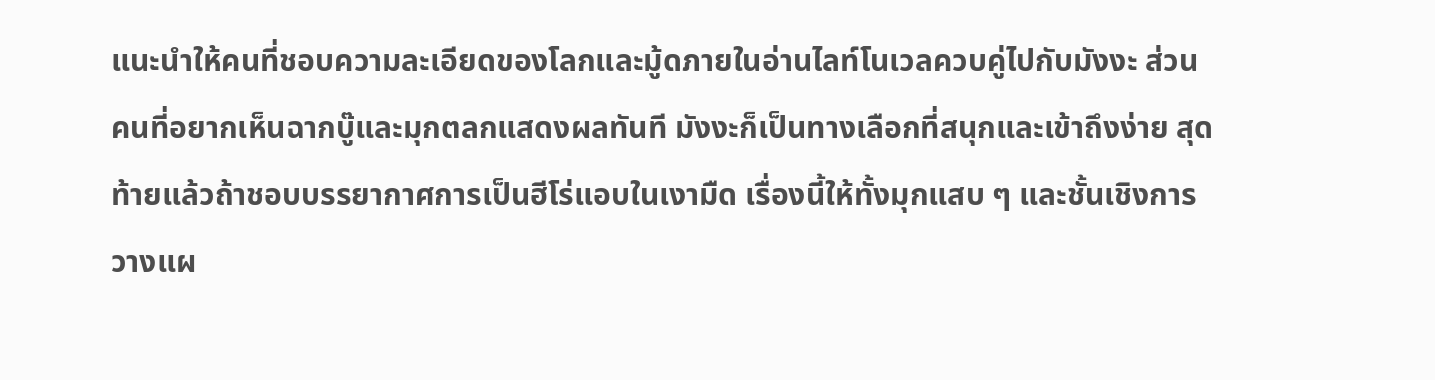แนะนำให้คนที่ชอบความละเอียดของโลกและมู้ดภายในอ่านไลท์โนเวลควบคู่ไปกับมังงะ ส่วนคนที่อยากเห็นฉากบู๊และมุกตลกแสดงผลทันที มังงะก็เป็นทางเลือกที่สนุกและเข้าถึงง่าย สุดท้ายแล้วถ้าชอบบรรยากาศการเป็นฮีโร่แอบในเงามืด เรื่องนี้ให้ทั้งมุกแสบ ๆ และชั้นเชิงการวางแผ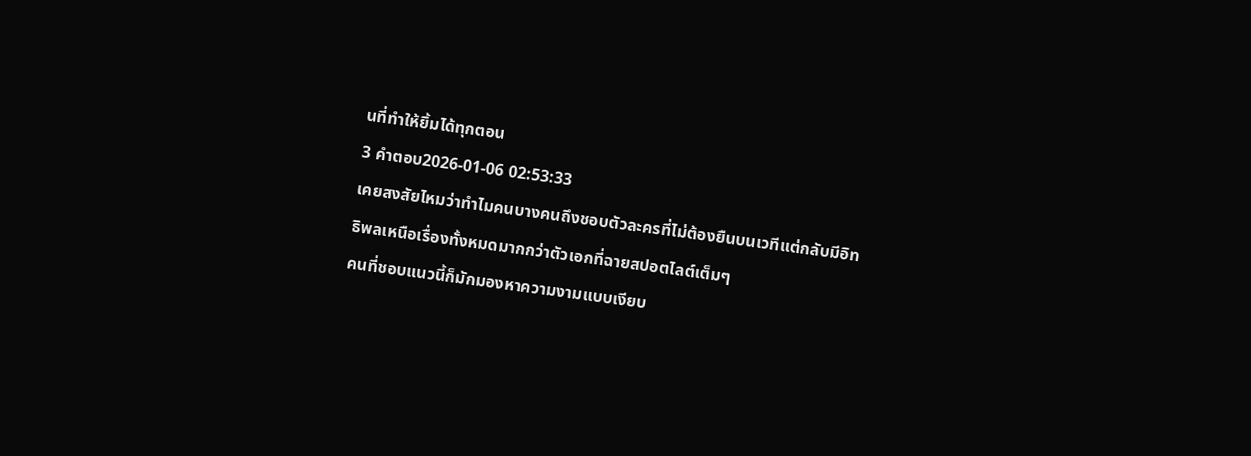นที่ทำให้ยิ้มได้ทุกตอน
3 คำตอบ2026-01-06 02:53:33
เคยสงสัยไหมว่าทำไมคนบางคนถึงชอบตัวละครที่ไม่ต้องยืนบนเวทีแต่กลับมีอิทธิพลเหนือเรื่องทั้งหมดมากกว่าตัวเอกที่ฉายสปอตไลต์เต็มๆ
คนที่ชอบแนวนี้ก็มักมองหาความงามแบบเงียบ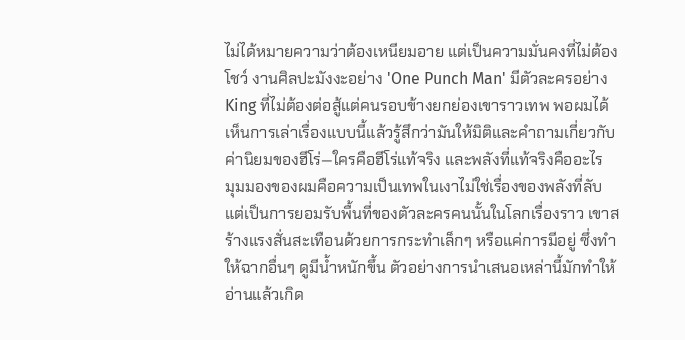ไม่ได้หมายความว่าต้องเหนียมอาย แต่เป็นความมั่นคงที่ไม่ต้องโชว์ งานศิลปะมังงะอย่าง 'One Punch Man' มีตัวละครอย่าง King ที่ไม่ต้องต่อสู้แต่คนรอบข้างยกย่องเขาราวเทพ พอผมได้เห็นการเล่าเรื่องแบบนี้แล้วรู้สึกว่ามันให้มิติและคำถามเกี่ยวกับค่านิยมของฮีโร่—ใครคือฮีโร่แท้จริง และพลังที่แท้จริงคืออะไร
มุมมองของผมคือความเป็นเทพในเงาไม่ใช่เรื่องของพลังที่ลับ แต่เป็นการยอมรับพื้นที่ของตัวละครคนนั้นในโลกเรื่องราว เขาสร้างแรงสั่นสะเทือนด้วยการกระทำเล็กๆ หรือแค่การมีอยู่ ซึ่งทำให้ฉากอื่นๆ ดูมีน้ำหนักขึ้น ตัวอย่างการนำเสนอเหล่านี้มักทำให้อ่านแล้วเกิด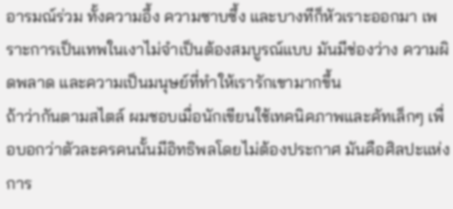อารมณ์ร่วม ทั้งความอึ้ง ความซาบซึ้ง และบางทีก็หัวเราะออกมา เพราะการเป็นเทพในเงาไม่จำเป็นต้องสมบูรณ์แบบ มันมีช่องว่าง ความผิดพลาด และความเป็นมนุษย์ที่ทำให้เรารักเขามากขึ้น
ถ้าว่ากันตามสไตล์ ผมชอบเมื่อนักเขียนใช้เทคนิคภาพและคัทเล็กๆ เพื่อบอกว่าตัวละครคนนั้นมีอิทธิพลโดยไม่ต้องประกาศ มันคือศิลปะแห่งการ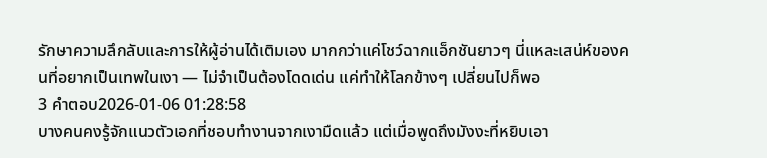รักษาความลึกลับและการให้ผู้อ่านได้เติมเอง มากกว่าแค่โชว์ฉากแอ็กชันยาวๆ นี่แหละเสน่ห์ของคนที่อยากเป็นเทพในเงา — ไม่จำเป็นต้องโดดเด่น แค่ทำให้โลกข้างๆ เปลี่ยนไปก็พอ
3 คำตอบ2026-01-06 01:28:58
บางคนคงรู้จักแนวตัวเอกที่ชอบทำงานจากเงามืดแล้ว แต่เมื่อพูดถึงมังงะที่หยิบเอา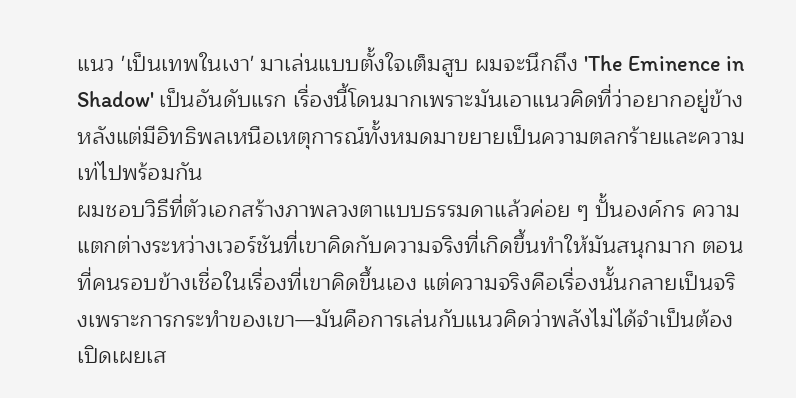แนว 'เป็นเทพในเงา' มาเล่นแบบตั้งใจเต็มสูบ ผมจะนึกถึง 'The Eminence in Shadow' เป็นอันดับแรก เรื่องนี้โดนมากเพราะมันเอาแนวคิดที่ว่าอยากอยู่ข้างหลังแต่มีอิทธิพลเหนือเหตุการณ์ทั้งหมดมาขยายเป็นความตลกร้ายและความเท่ไปพร้อมกัน
ผมชอบวิธีที่ตัวเอกสร้างภาพลวงตาแบบธรรมดาแล้วค่อย ๆ ปั้นองค์กร ความแตกต่างระหว่างเวอร์ชันที่เขาคิดกับความจริงที่เกิดขึ้นทำให้มันสนุกมาก ตอนที่คนรอบข้างเชื่อในเรื่องที่เขาคิดขึ้นเอง แต่ความจริงคือเรื่องนั้นกลายเป็นจริงเพราะการกระทำของเขา—มันคือการเล่นกับแนวคิดว่าพลังไม่ได้จำเป็นต้องเปิดเผยเส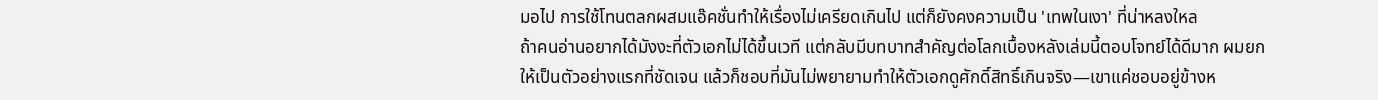มอไป การใช้โทนตลกผสมแอ๊คชั่นทำให้เรื่องไม่เครียดเกินไป แต่ก็ยังคงความเป็น 'เทพในเงา' ที่น่าหลงใหล
ถ้าคนอ่านอยากได้มังงะที่ตัวเอกไม่ได้ขึ้นเวที แต่กลับมีบทบาทสำคัญต่อโลกเบื้องหลังเล่มนี้ตอบโจทย์ได้ดีมาก ผมยกให้เป็นตัวอย่างแรกที่ชัดเจน แล้วก็ชอบที่มันไม่พยายามทำให้ตัวเอกดูศักดิ์สิทธิ์เกินจริง—เขาแค่ชอบอยู่ข้างห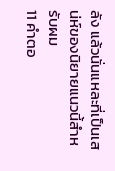ลัง แล้วนั่นแหละที่เป็นเสน่ห์ของนิยายแนวนี้สำหรับผม
11 คำตอ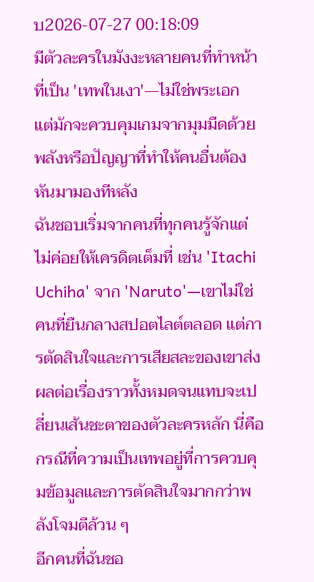บ2026-07-27 00:18:09
มีตัวละครในมังงะหลายคนที่ทำหน้าที่เป็น 'เทพในเงา'—ไม่ใช่พระเอก แต่มักจะควบคุมเกมจากมุมมืดด้วยพลังหรือปัญญาที่ทำให้คนอื่นต้องหันมามองทีหลัง
ฉันชอบเริ่มจากคนที่ทุกคนรู้จักแต่ไม่ค่อยให้เครดิตเต็มที่ เช่น 'Itachi Uchiha' จาก 'Naruto'—เขาไม่ใช่คนที่ยืนกลางสปอตไลต์ตลอด แต่การตัดสินใจและการเสียสละของเขาส่งผลต่อเรื่องราวทั้งหมดจนแทบจะเปลี่ยนเส้นชะตาของตัวละครหลัก นี่คือกรณีที่ความเป็นเทพอยู่ที่การควบคุมข้อมูลและการตัดสินใจมากกว่าพลังโจมตีล้วน ๆ
อีกคนที่ฉันชอ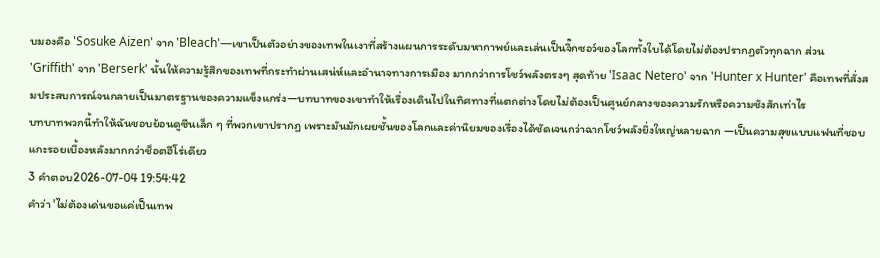บมองคือ 'Sosuke Aizen' จาก 'Bleach'—เขาเป็นตัวอย่างของเทพในเงาที่สร้างแผนการระดับมหากาพย์และเล่นเป็นจิ๊กซอว์ของโลกทั้งใบได้โดยไม่ต้องปรากฏตัวทุกฉาก ส่วน 'Griffith' จาก 'Berserk' นั้นให้ความรู้สึกของเทพที่กระทำผ่านเสน่ห์และอำนาจทางการเมือง มากกว่าการโชว์พลังตรงๆ สุดท้าย 'Isaac Netero' จาก 'Hunter x Hunter' คือเทพที่สั่งสมประสบการณ์จนกลายเป็นมาตรฐานของความแข็งแกร่ง—บทบาทของเขาทำให้เรื่องเดินไปในทิศทางที่แตกต่างโดยไม่ต้องเป็นศูนย์กลางของความรักหรือความชังสักเท่าไร
บทบาทพวกนี้ทำให้ฉันชอบย้อนดูซีนเล็ก ๆ ที่พวกเขาปรากฏ เพราะมันมักเผยชั้นของโลกและค่านิยมของเรื่องได้ชัดเจนกว่าฉากโชว์พลังยิ่งใหญ่หลายฉาก —เป็นความสุขแบบแฟนที่ชอบแกะรอยเบื้องหลังมากกว่าช็อตฮีโร่เดียว
3 คำตอบ2026-07-04 19:54:42
คำว่า 'ไม่ต้องเด่นขอแค่เป็นเทพ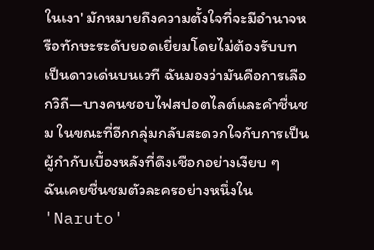ในเงา' มักหมายถึงความตั้งใจที่จะมีอำนาจหรือทักษะระดับยอดเยี่ยมโดยไม่ต้องรับบทเป็นดาวเด่นบนเวที ฉันมองว่ามันคือการเลือกวิถี—บางคนชอบไฟสปอตไลต์และคำชื่นชม ในขณะที่อีกกลุ่มกลับสะดวกใจกับการเป็นผู้กำกับเบื้องหลังที่ดึงเชือกอย่างเงียบ ๆ
ฉันเคยชื่นชมตัวละครอย่างหนึ่งใน 'Naruto'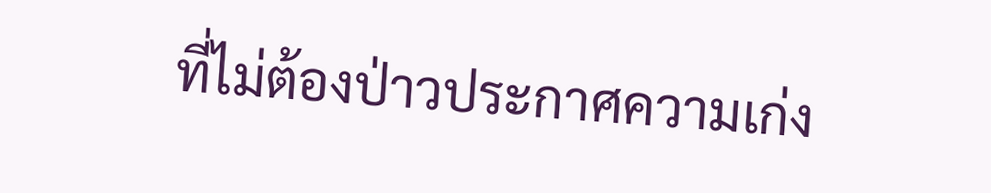ที่ไม่ต้องป่าวประกาศความเก่ง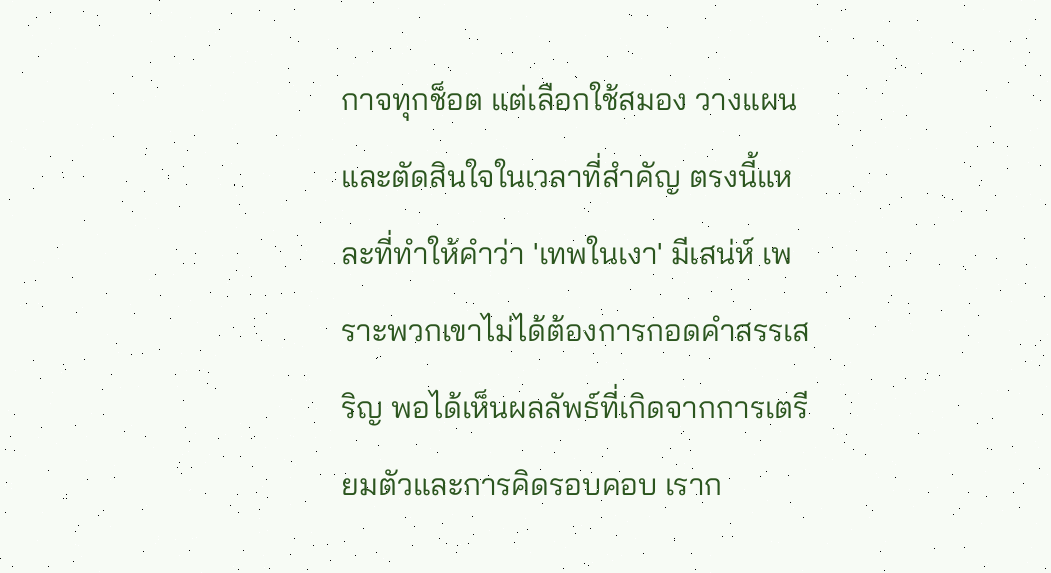กาจทุกช็อต แต่เลือกใช้สมอง วางแผน และตัดสินใจในเวลาที่สำคัญ ตรงนี้แหละที่ทำให้คำว่า 'เทพในเงา' มีเสน่ห์ เพราะพวกเขาไม่ได้ต้องการกอดคำสรรเสริญ พอได้เห็นผลลัพธ์ที่เกิดจากการเตรียมตัวและการคิดรอบคอบ เราก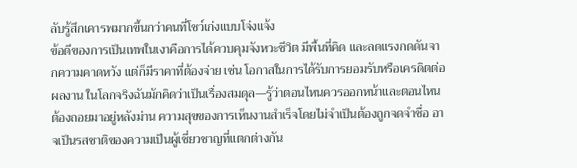ลับรู้สึกเคารพมากขึ้นกว่าคนที่โชว์เก่งแบบโจ่งแจ้ง
ข้อดีของการเป็นเทพในเงาคือการได้ควบคุมจังหวะชีวิต มีพื้นที่คิด และลดแรงกดดันจากความคาดหวัง แต่ก็มีราคาที่ต้องจ่าย เช่น โอกาสในการได้รับการยอมรับหรือเครดิตต่อผลงาน ในโลกจริงฉันมักคิดว่าเป็นเรื่องสมดุล—รู้ว่าตอนไหนควรออกหน้าและตอนไหนต้องถอยมาอยู่หลังม่าน ความสุขของการเห็นงานสำเร็จโดยไม่จำเป็นต้องถูกจดจำชื่อ อาจเป็นรสชาติของความเป็นผู้เชี่ยวชาญที่แตกต่างกัน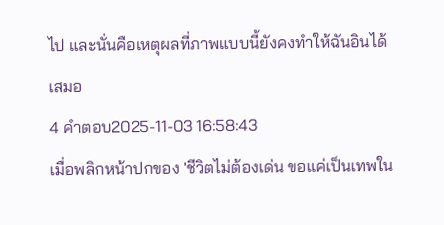ไป และนั่นคือเหตุผลที่ภาพแบบนี้ยังคงทำให้ฉันอินได้เสมอ
4 คำตอบ2025-11-03 16:58:43
เมื่อพลิกหน้าปกของ 'ชีวิตไม่ต้องเด่น ขอแค่เป็นเทพใน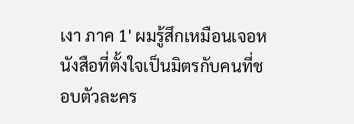เงา ภาค 1' ผมรู้สึกเหมือนเจอหนังสือที่ตั้งใจเป็นมิตรกับคนที่ชอบตัวละคร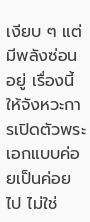เงียบ ๆ แต่มีพลังซ่อนอยู่ เรื่องนี้ให้จังหวะการเปิดตัวพระเอกแบบค่อยเป็นค่อยไป ไม่ใช่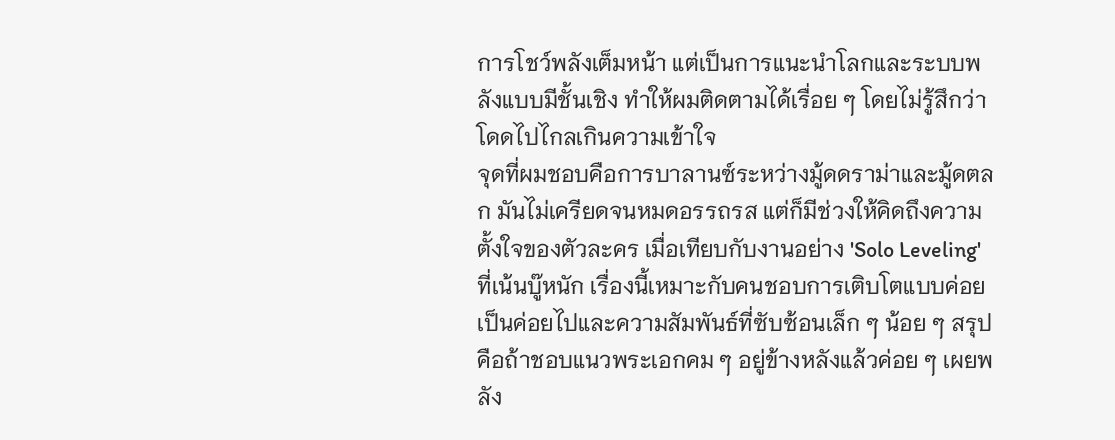การโชว์พลังเต็มหน้า แต่เป็นการแนะนำโลกและระบบพลังแบบมีชั้นเชิง ทำให้ผมติดตามได้เรื่อย ๆ โดยไม่รู้สึกว่าโดดไปไกลเกินความเข้าใจ
จุดที่ผมชอบคือการบาลานซ์ระหว่างมู้ดดราม่าและมู้ดตลก มันไม่เครียดจนหมดอรรถรส แต่ก็มีช่วงให้คิดถึงความตั้งใจของตัวละคร เมื่อเทียบกับงานอย่าง 'Solo Leveling' ที่เน้นบู๊หนัก เรื่องนี้เหมาะกับคนชอบการเติบโตแบบค่อยเป็นค่อยไปและความสัมพันธ์ที่ซับซ้อนเล็ก ๆ น้อย ๆ สรุปคือถ้าชอบแนวพระเอกคม ๆ อยู่ข้างหลังแล้วค่อย ๆ เผยพลัง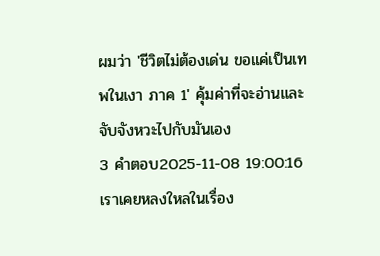ผมว่า 'ชีวิตไม่ต้องเด่น ขอแค่เป็นเทพในเงา ภาค 1' คุ้มค่าที่จะอ่านและจับจังหวะไปกับมันเอง
3 คำตอบ2025-11-08 19:00:16
เราเคยหลงใหลในเรื่อง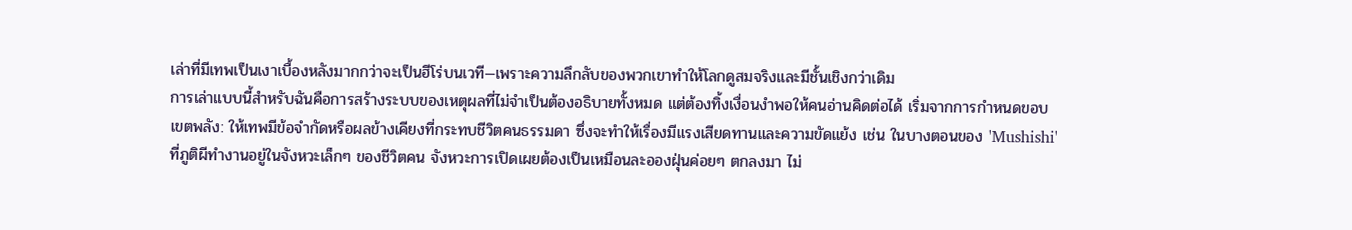เล่าที่มีเทพเป็นเงาเบื้องหลังมากกว่าจะเป็นฮีโร่บนเวที—เพราะความลึกลับของพวกเขาทำให้โลกดูสมจริงและมีชั้นเชิงกว่าเดิม
การเล่าแบบนี้สำหรับฉันคือการสร้างระบบของเหตุผลที่ไม่จำเป็นต้องอธิบายทั้งหมด แต่ต้องทิ้งเงื่อนงำพอให้คนอ่านคิดต่อได้ เริ่มจากการกำหนดขอบเขตพลัง: ให้เทพมีข้อจำกัดหรือผลข้างเคียงที่กระทบชีวิตคนธรรมดา ซึ่งจะทำให้เรื่องมีแรงเสียดทานและความขัดแย้ง เช่น ในบางตอนของ 'Mushishi' ที่ภูติผีทำงานอยู่ในจังหวะเล็กๆ ของชีวิตคน จังหวะการเปิดเผยต้องเป็นเหมือนละอองฝุ่นค่อยๆ ตกลงมา ไม่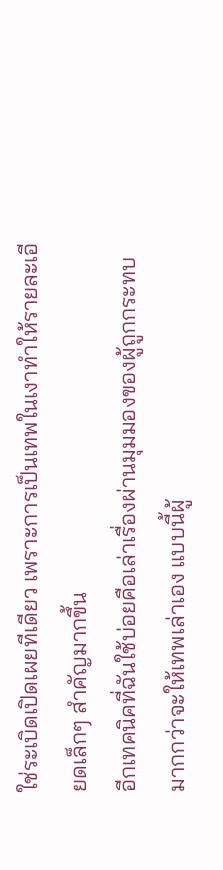ใช่ระเบิดเปิดเผยทีเดียว เพราะการเป็นเทพในเงาทำให้รายละเอียดเล็กๆ สำคัญมากขึ้น
อีกเทคนิคที่ฉันใช้บ่อยคือเล่าเรื่องผ่านมุมมองของผู้ถูกกระทบ มากกว่าจะให้เทพเล่าเอง แบบนี้ผู้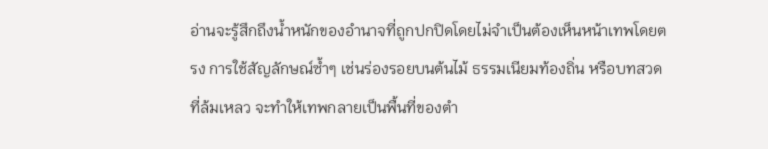อ่านจะรู้สึกถึงน้ำหนักของอำนาจที่ถูกปกปิดโดยไม่จำเป็นต้องเห็นหน้าเทพโดยตรง การใช้สัญลักษณ์ซ้ำๆ เช่นร่องรอยบนต้นไม้ ธรรมเนียมท้องถิ่น หรือบทสวดที่ล้มเหลว จะทำให้เทพกลายเป็นพื้นที่ของตำ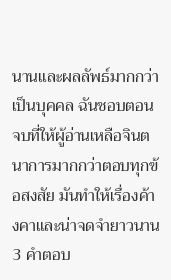นานและผลลัพธ์มากกว่าเป็นบุคคล ฉันชอบตอนจบที่ให้ผู้อ่านเหลือจินตนาการมากกว่าตอบทุกข้อสงสัย มันทำให้เรื่องค้างคาและน่าจดจำยาวนาน
3 คำตอบ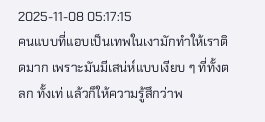2025-11-08 05:17:15
คนแบบที่แอบเป็นเทพในเงามักทำให้เราติดมาก เพราะมันมีเสน่ห์แบบเงียบ ๆ ที่ทั้งตลก ทั้งเท่ แล้วก็ให้ความรู้สึกว่าพ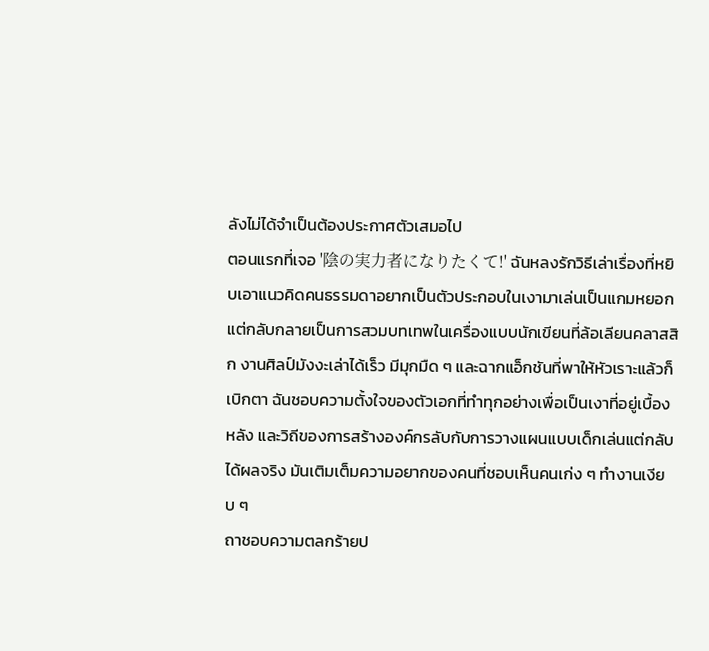ลังไม่ได้จำเป็นต้องประกาศตัวเสมอไป
ตอนแรกที่เจอ '陰の実力者になりたくて!' ฉันหลงรักวิธีเล่าเรื่องที่หยิบเอาแนวคิดคนธรรมดาอยากเป็นตัวประกอบในเงามาเล่นเป็นแกมหยอก แต่กลับกลายเป็นการสวมบทเทพในเครื่องแบบนักเขียนที่ล้อเลียนคลาสสิก งานศิลป์มังงะเล่าได้เร็ว มีมุกมืด ๆ และฉากแอ็กชันที่พาให้หัวเราะแล้วก็เบิกตา ฉันชอบความตั้งใจของตัวเอกที่ทำทุกอย่างเพื่อเป็นเงาที่อยู่เบื้องหลัง และวิถีของการสร้างองค์กรลับกับการวางแผนแบบเด็กเล่นแต่กลับได้ผลจริง มันเติมเต็มความอยากของคนที่ชอบเห็นคนเก่ง ๆ ทำงานเงียบ ๆ
ถาชอบความตลกร้ายป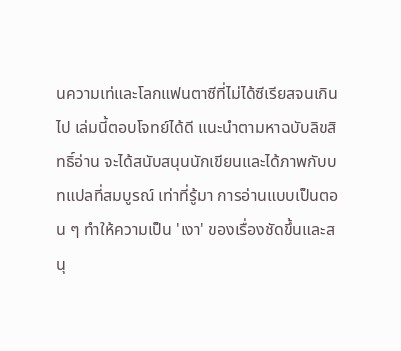นความเท่และโลกแฟนตาซีที่ไม่ได้ซีเรียสจนเกินไป เล่มนี้ตอบโจทย์ได้ดี แนะนำตามหาฉบับลิขสิทธิ์อ่าน จะได้สนับสนุนนักเขียนและได้ภาพกับบทแปลที่สมบูรณ์ เท่าที่รู้มา การอ่านแบบเป็นตอน ๆ ทำให้ความเป็น 'เงา' ของเรื่องชัดขึ้นและสนุ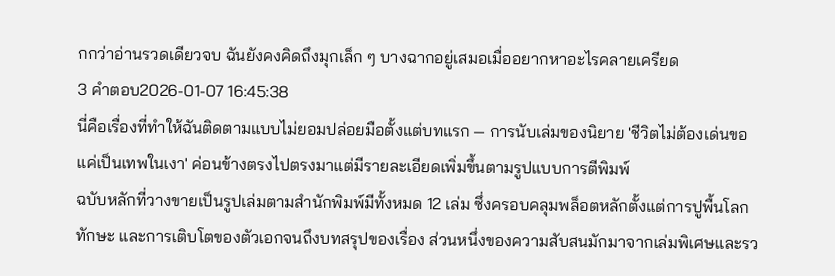กกว่าอ่านรวดเดียวจบ ฉันยังคงคิดถึงมุกเล็ก ๆ บางฉากอยู่เสมอเมื่ออยากหาอะไรคลายเครียด
3 คำตอบ2026-01-07 16:45:38
นี่คือเรื่องที่ทำให้ฉันติดตามแบบไม่ยอมปล่อยมือตั้งแต่บทแรก — การนับเล่มของนิยาย 'ชีวิตไม่ต้องเด่นขอแค่เป็นเทพในเงา' ค่อนข้างตรงไปตรงมาแต่มีรายละเอียดเพิ่มขึ้นตามรูปแบบการตีพิมพ์
ฉบับหลักที่วางขายเป็นรูปเล่มตามสำนักพิมพ์มีทั้งหมด 12 เล่ม ซึ่งครอบคลุมพล็อตหลักตั้งแต่การปูพื้นโลก ทักษะ และการเติบโตของตัวเอกจนถึงบทสรุปของเรื่อง ส่วนหนึ่งของความสับสนมักมาจากเล่มพิเศษและรว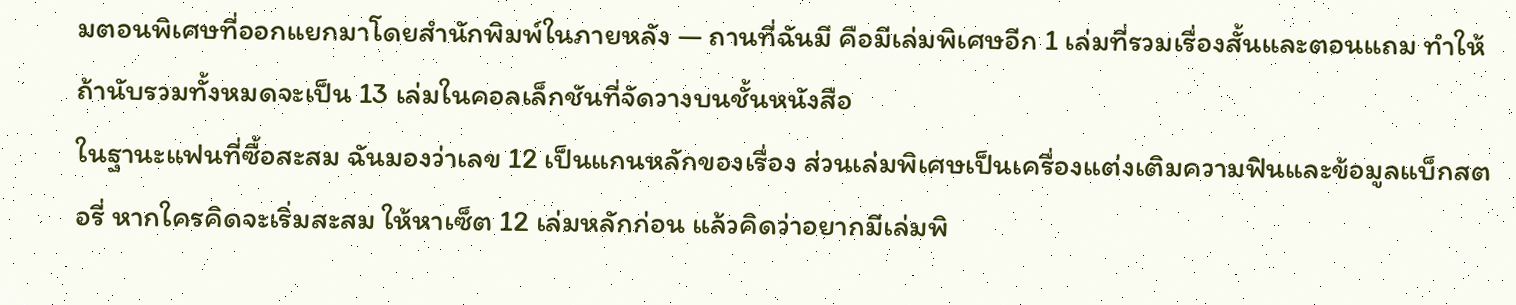มตอนพิเศษที่ออกแยกมาโดยสำนักพิมพ์ในภายหลัง — ถานที่ฉันมี คือมีเล่มพิเศษอีก 1 เล่มที่รวมเรื่องสั้นและตอนแถม ทำให้ถ้านับรวมทั้งหมดจะเป็น 13 เล่มในคอลเล็กชันที่จัดวางบนชั้นหนังสือ
ในฐานะแฟนที่ซื้อสะสม ฉันมองว่าเลข 12 เป็นแกนหลักของเรื่อง ส่วนเล่มพิเศษเป็นเครื่องแต่งเติมความฟินและข้อมูลแบ็กสตอรี่ หากใครคิดจะเริ่มสะสม ให้หาเซ็ต 12 เล่มหลักก่อน แล้วคิดว่าอยากมีเล่มพิ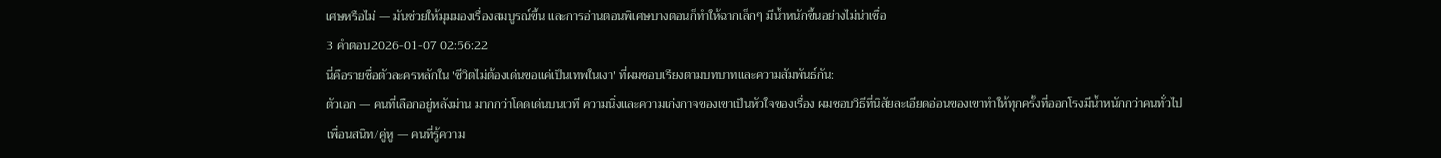เศษหรือไม่ — มันช่วยให้มุมมองเรื่องสมบูรณ์ขึ้น และการอ่านตอนพิเศษบางตอนก็ทำให้ฉากเล็กๆ มีน้ำหนักขึ้นอย่างไม่น่าเชื่อ
3 คำตอบ2026-01-07 02:56:22
นี่คือรายชื่อตัวละครหลักใน 'ชีวิตไม่ต้องเด่นขอแค่เป็นเทพในเงา' ที่ผมชอบเรียงตามบทบาทและความสัมพันธ์กัน:
ตัวเอก — คนที่เลือกอยู่หลังม่าน มากกว่าโดดเด่นบนเวที ความนิ่งและความเก่งกาจของเขาเป็นหัวใจของเรื่อง ผมชอบวิธีที่นิสัยละเอียดอ่อนของเขาทำให้ทุกครั้งที่ออกโรงมีน้ำหนักกว่าคนทั่วไป
เพื่อนสนิท/คู่หู — คนที่รู้ความ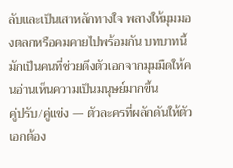ลับและเป็นเสาหลักทางใจ พลางให้มุมมองตลกหรือคมคายไปพร้อมกัน บทบาทนี้มักเป็นคนที่ช่วยดึงตัวเอกจากมุมมืดให้คนอ่านเห็นความเป็นมนุษย์มากขึ้น
คู่ปรับ/คู่แข่ง — ตัวละครที่ผลักดันให้ตัวเอกต้อง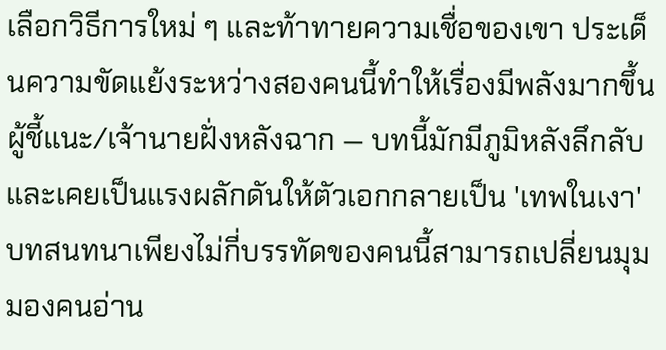เลือกวิธีการใหม่ ๆ และท้าทายความเชื่อของเขา ประเด็นความขัดแย้งระหว่างสองคนนี้ทำให้เรื่องมีพลังมากขึ้น
ผู้ชี้แนะ/เจ้านายฝั่งหลังฉาก — บทนี้มักมีภูมิหลังลึกลับและเคยเป็นแรงผลักดันให้ตัวเอกกลายเป็น 'เทพในเงา' บทสนทนาเพียงไม่กี่บรรทัดของคนนี้สามารถเปลี่ยนมุมมองคนอ่าน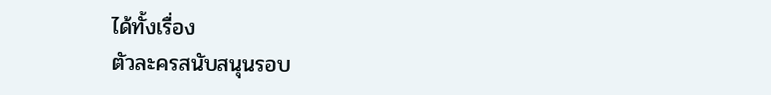ได้ทั้งเรื่อง
ตัวละครสนับสนุนรอบ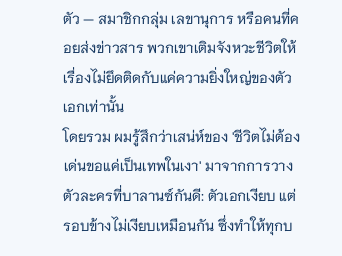ตัว — สมาชิกกลุ่ม เลขานุการ หรือคนที่คอยส่งข่าวสาร พวกเขาเติมจังหวะชีวิตให้เรื่องไม่ยึดติดกับแค่ความยิ่งใหญ่ของตัวเอกเท่านั้น
โดยรวม ผมรู้สึกว่าเสน่ห์ของ 'ชีวิตไม่ต้องเด่นขอแค่เป็นเทพในเงา' มาจากการวางตัวละครที่บาลานซ์กันดี: ตัวเอกเงียบ แต่รอบข้างไม่เงียบเหมือนกัน ซึ่งทำให้ทุกบ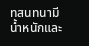ทสนทนามีน้ำหนักและ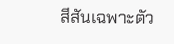สีสันเฉพาะตัว